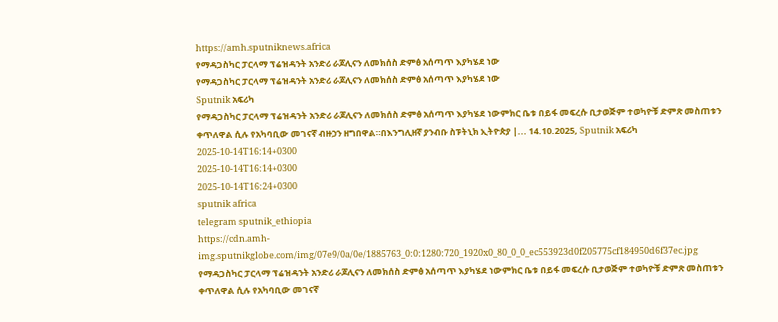https://amh.sputniknews.africa
የማዳጋስካር ፓርላማ ፕሬዝዳንት አንድሪ ራጆሊናን ለመክሰስ ድምፅ አሰጣጥ እያካሄደ ነው
የማዳጋስካር ፓርላማ ፕሬዝዳንት አንድሪ ራጆሊናን ለመክሰስ ድምፅ አሰጣጥ እያካሄደ ነው
Sputnik አፍሪካ
የማዳጋስካር ፓርላማ ፕሬዝዳንት አንድሪ ራጆሊናን ለመክሰስ ድምፅ አሰጣጥ እያካሄደ ነውምክር ቤቱ በይፋ መፍረሱ ቢታወጅም ተወካዮቹ ድምጽ መስጠቱን ቀጥለዋል ሲሉ የአካባቢው መገናኛ ብዙኃን ዘግበዋል።በእንግሊዘኛ ያንብቡ ስፑትኒክ ኢትዮጵያ |... 14.10.2025, Sputnik አፍሪካ
2025-10-14T16:14+0300
2025-10-14T16:14+0300
2025-10-14T16:24+0300
sputnik africa
telegram sputnik_ethiopia
https://cdn.amh-img.sputnikglobe.com/img/07e9/0a/0e/1885763_0:0:1280:720_1920x0_80_0_0_ec553923d0f205775cf184950d6f37ec.jpg
የማዳጋስካር ፓርላማ ፕሬዝዳንት አንድሪ ራጆሊናን ለመክሰስ ድምፅ አሰጣጥ እያካሄደ ነውምክር ቤቱ በይፋ መፍረሱ ቢታወጅም ተወካዮቹ ድምጽ መስጠቱን ቀጥለዋል ሲሉ የአካባቢው መገናኛ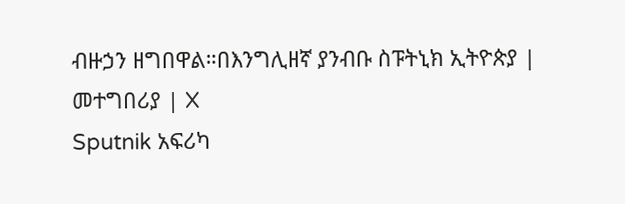ብዙኃን ዘግበዋል።በእንግሊዘኛ ያንብቡ ስፑትኒክ ኢትዮጵያ | መተግበሪያ | X
Sputnik አፍሪካ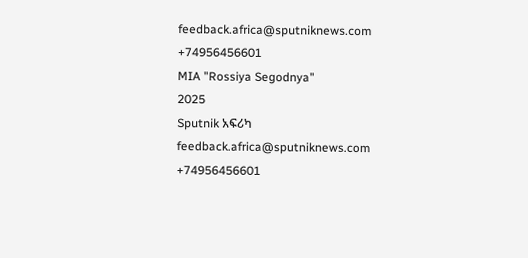feedback.africa@sputniknews.com
+74956456601
MIA "Rossiya Segodnya"
2025
Sputnik አፍሪካ
feedback.africa@sputniknews.com
+74956456601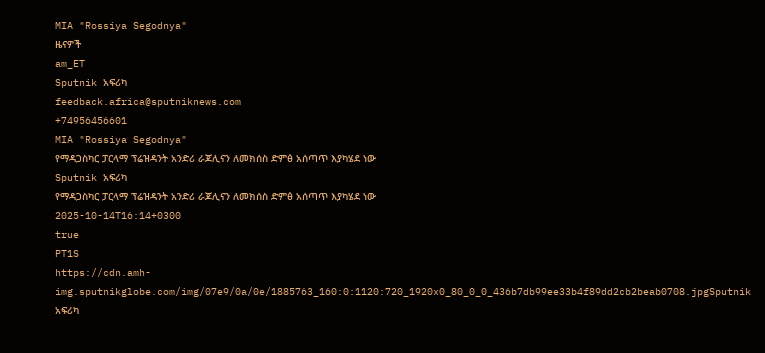MIA "Rossiya Segodnya"
ዜናዎች
am_ET
Sputnik አፍሪካ
feedback.africa@sputniknews.com
+74956456601
MIA "Rossiya Segodnya"
የማዳጋስካር ፓርላማ ፕሬዝዳንት አንድሪ ራጆሊናን ለመክሰስ ድምፅ አሰጣጥ እያካሄደ ነው
Sputnik አፍሪካ
የማዳጋስካር ፓርላማ ፕሬዝዳንት አንድሪ ራጆሊናን ለመክሰስ ድምፅ አሰጣጥ እያካሄደ ነው
2025-10-14T16:14+0300
true
PT1S
https://cdn.amh-img.sputnikglobe.com/img/07e9/0a/0e/1885763_160:0:1120:720_1920x0_80_0_0_436b7db99ee33b4f89dd2cb2beab0708.jpgSputnik አፍሪካ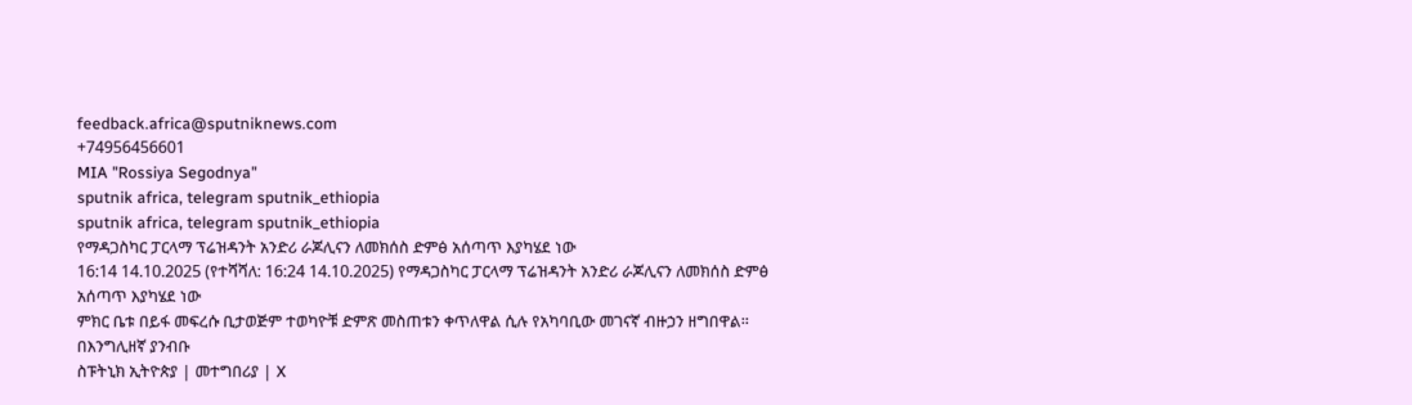feedback.africa@sputniknews.com
+74956456601
MIA "Rossiya Segodnya"
sputnik africa, telegram sputnik_ethiopia
sputnik africa, telegram sputnik_ethiopia
የማዳጋስካር ፓርላማ ፕሬዝዳንት አንድሪ ራጆሊናን ለመክሰስ ድምፅ አሰጣጥ እያካሄደ ነው
16:14 14.10.2025 (የተሻሻለ: 16:24 14.10.2025) የማዳጋስካር ፓርላማ ፕሬዝዳንት አንድሪ ራጆሊናን ለመክሰስ ድምፅ አሰጣጥ እያካሄደ ነው
ምክር ቤቱ በይፋ መፍረሱ ቢታወጅም ተወካዮቹ ድምጽ መስጠቱን ቀጥለዋል ሲሉ የአካባቢው መገናኛ ብዙኃን ዘግበዋል።
በእንግሊዘኛ ያንብቡ
ስፑትኒክ ኢትዮጵያ | መተግበሪያ | X